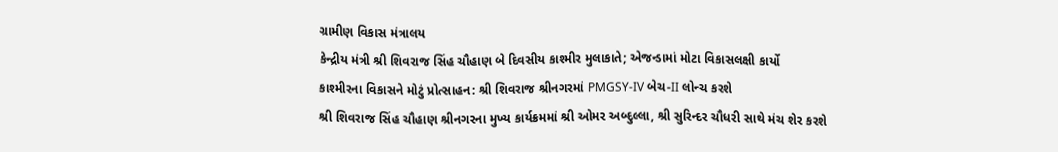ગ્રામીણ વિકાસ મંત્રાલય
કેન્દ્રીય મંત્રી શ્રી શિવરાજ સિંહ ચૌહાણ બે દિવસીય કાશ્મીર મુલાકાતે; એજન્ડામાં મોટા વિકાસલક્ષી કાર્યો
કાશ્મીરના વિકાસને મોટું પ્રોત્સાહન: શ્રી શિવરાજ શ્રીનગરમાં PMGSY-IV બેચ-II લોન્ચ કરશે
શ્રી શિવરાજ સિંહ ચૌહાણ શ્રીનગરના મુખ્ય કાર્યક્રમમાં શ્રી ઓમર અબ્દુલ્લા, શ્રી સુરિન્દર ચૌધરી સાથે મંચ શેર કરશે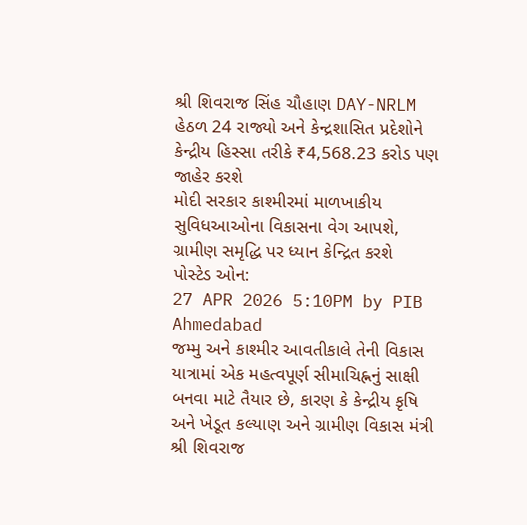શ્રી શિવરાજ સિંહ ચૌહાણ DAY-NRLM હેઠળ 24 રાજ્યો અને કેન્દ્રશાસિત પ્રદેશોને કેન્દ્રીય હિસ્સા તરીકે ₹4,568.23 કરોડ પણ જાહેર કરશે
મોદી સરકાર કાશ્મીરમાં માળખાકીય સુવિધઆઓના વિકાસના વેગ આપશે, ગ્રામીણ સમૃદ્ધિ પર ધ્યાન કેન્દ્રિત કરશે
પોસ્ટેડ ઓન:
27 APR 2026 5:10PM by PIB Ahmedabad
જમ્મુ અને કાશ્મીર આવતીકાલે તેની વિકાસ યાત્રામાં એક મહત્વપૂર્ણ સીમાચિહ્નનું સાક્ષી બનવા માટે તૈયાર છે, કારણ કે કેન્દ્રીય કૃષિ અને ખેડૂત કલ્યાણ અને ગ્રામીણ વિકાસ મંત્રી શ્રી શિવરાજ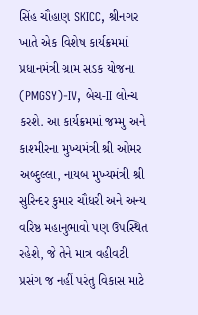સિંહ ચૌહાણ SKICC, શ્રીનગર ખાતે એક વિશેષ કાર્યક્રમમાં પ્રધાનમંત્રી ગ્રામ સડક યોજના (PMGSY)-IV, બેચ-II લોન્ચ કરશે. આ કાર્યક્રમમાં જમ્મુ અને કાશ્મીરના મુખ્યમંત્રી શ્રી ઓમર અબ્દુલ્લા, નાયબ મુખ્યમંત્રી શ્રી સુરિન્દર કુમાર ચૌધરી અને અન્ય વરિષ્ઠ મહાનુભાવો પણ ઉપસ્થિત રહેશે, જે તેને માત્ર વહીવટી પ્રસંગ જ નહીં પરંતુ વિકાસ માટે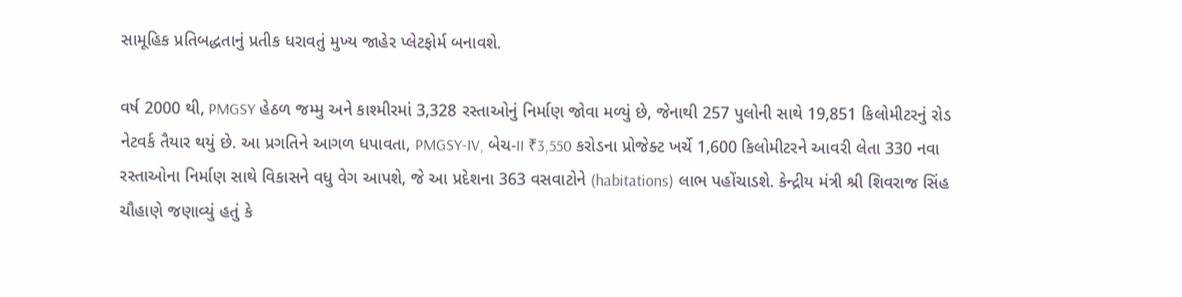સામૂહિક પ્રતિબદ્ધતાનું પ્રતીક ધરાવતું મુખ્ય જાહેર પ્લેટફોર્મ બનાવશે.

વર્ષ 2000 થી, PMGSY હેઠળ જમ્મુ અને કાશ્મીરમાં 3,328 રસ્તાઓનું નિર્માણ જોવા મળ્યું છે, જેનાથી 257 પુલોની સાથે 19,851 કિલોમીટરનું રોડ નેટવર્ક તૈયાર થયું છે. આ પ્રગતિને આગળ ધપાવતા, PMGSY-IV, બેચ-II ₹3,550 કરોડના પ્રોજેક્ટ ખર્ચે 1,600 કિલોમીટરને આવરી લેતા 330 નવા રસ્તાઓના નિર્માણ સાથે વિકાસને વધુ વેગ આપશે, જે આ પ્રદેશના 363 વસવાટોને (habitations) લાભ પહોંચાડશે. કેન્દ્રીય મંત્રી શ્રી શિવરાજ સિંહ ચૌહાણે જણાવ્યું હતું કે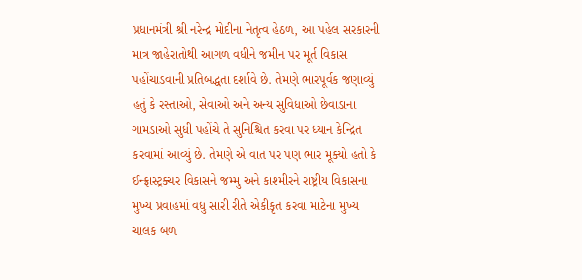પ્રધાનમંત્રી શ્રી નરેન્દ્ર મોદીના નેતૃત્વ હેઠળ, આ પહેલ સરકારની માત્ર જાહેરાતોથી આગળ વધીને જમીન પર મૂર્ત વિકાસ પહોંચાડવાની પ્રતિબદ્ધતા દર્શાવે છે. તેમણે ભારપૂર્વક જણાવ્યું હતું કે રસ્તાઓ, સેવાઓ અને અન્ય સુવિધાઓ છેવાડાના ગામડાઓ સુધી પહોંચે તે સુનિશ્ચિત કરવા પર ધ્યાન કેન્દ્રિત કરવામાં આવ્યું છે. તેમણે એ વાત પર પણ ભાર મૂક્યો હતો કે ઈન્ફ્રાસ્ટ્રક્ચર વિકાસને જમ્મુ અને કાશ્મીરને રાષ્ટ્રીય વિકાસના મુખ્ય પ્રવાહમાં વધુ સારી રીતે એકીકૃત કરવા માટેના મુખ્ય ચાલક બળ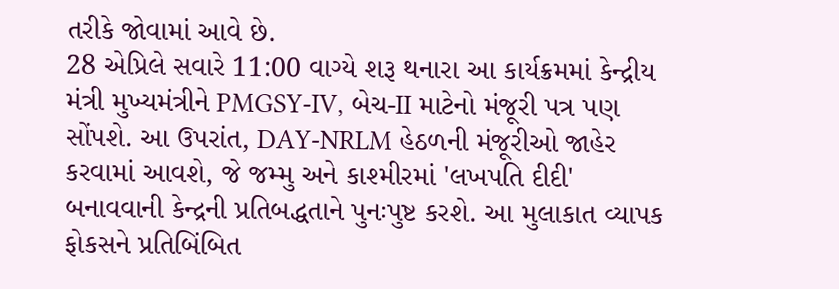તરીકે જોવામાં આવે છે.
28 એપ્રિલે સવારે 11:00 વાગ્યે શરૂ થનારા આ કાર્યક્રમમાં કેન્દ્રીય મંત્રી મુખ્યમંત્રીને PMGSY-IV, બેચ-II માટેનો મંજૂરી પત્ર પણ સોંપશે. આ ઉપરાંત, DAY-NRLM હેઠળની મંજૂરીઓ જાહેર કરવામાં આવશે, જે જમ્મુ અને કાશ્મીરમાં 'લખપતિ દીદી' બનાવવાની કેન્દ્રની પ્રતિબદ્ધતાને પુનઃપુષ્ટ કરશે. આ મુલાકાત વ્યાપક ફોકસને પ્રતિબિંબિત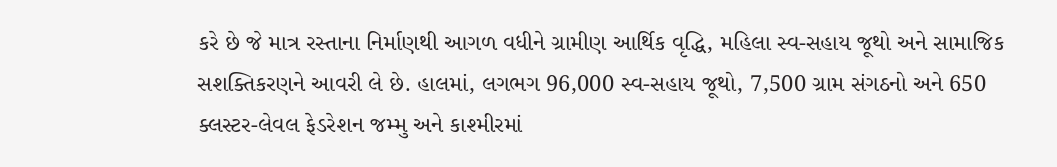કરે છે જે માત્ર રસ્તાના નિર્માણથી આગળ વધીને ગ્રામીણ આર્થિક વૃદ્ધિ, મહિલા સ્વ-સહાય જૂથો અને સામાજિક સશક્તિકરણને આવરી લે છે. હાલમાં, લગભગ 96,000 સ્વ-સહાય જૂથો, 7,500 ગ્રામ સંગઠનો અને 650 ક્લસ્ટર-લેવલ ફેડરેશન જમ્મુ અને કાશ્મીરમાં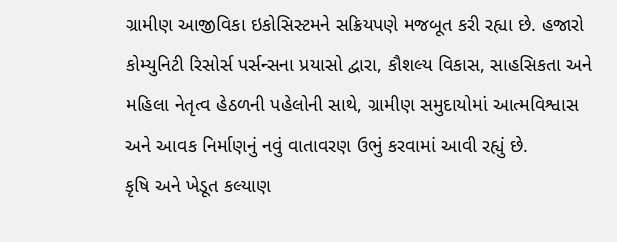ગ્રામીણ આજીવિકા ઇકોસિસ્ટમને સક્રિયપણે મજબૂત કરી રહ્યા છે. હજારો કોમ્યુનિટી રિસોર્સ પર્સન્સના પ્રયાસો દ્વારા, કૌશલ્ય વિકાસ, સાહસિકતા અને મહિલા નેતૃત્વ હેઠળની પહેલોની સાથે, ગ્રામીણ સમુદાયોમાં આત્મવિશ્વાસ અને આવક નિર્માણનું નવું વાતાવરણ ઉભું કરવામાં આવી રહ્યું છે.
કૃષિ અને ખેડૂત કલ્યાણ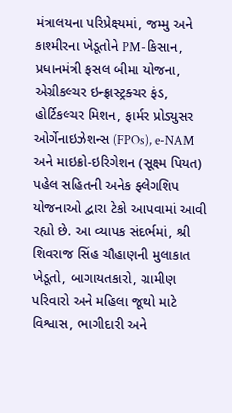મંત્રાલયના પરિપ્રેક્ષ્યમાં, જમ્મુ અને કાશ્મીરના ખેડૂતોને PM-કિસાન, પ્રધાનમંત્રી ફસલ બીમા યોજના, એગ્રીકલ્ચર ઇન્ફ્રાસ્ટ્રક્ચર ફંડ, હોર્ટિકલ્ચર મિશન, ફાર્મર પ્રોડ્યુસર ઓર્ગેનાઇઝેશન્સ (FPOs), e-NAM અને માઇક્રો-ઇરિગેશન (સૂક્ષ્મ પિયત) પહેલ સહિતની અનેક ફ્લેગશિપ યોજનાઓ દ્વારા ટેકો આપવામાં આવી રહ્યો છે. આ વ્યાપક સંદર્ભમાં, શ્રી શિવરાજ સિંહ ચૌહાણની મુલાકાત ખેડૂતો, બાગાયતકારો, ગ્રામીણ પરિવારો અને મહિલા જૂથો માટે વિશ્વાસ, ભાગીદારી અને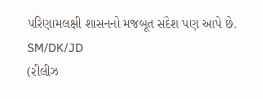પરિણામલક્ષી શાસનનો મજબૂત સંદેશ પણ આપે છે.
SM/DK/JD
(રીલીઝ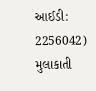આઈડી: 2256042)
મુલાકાતી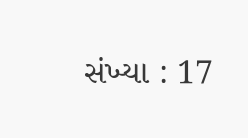સંખ્યા : 17